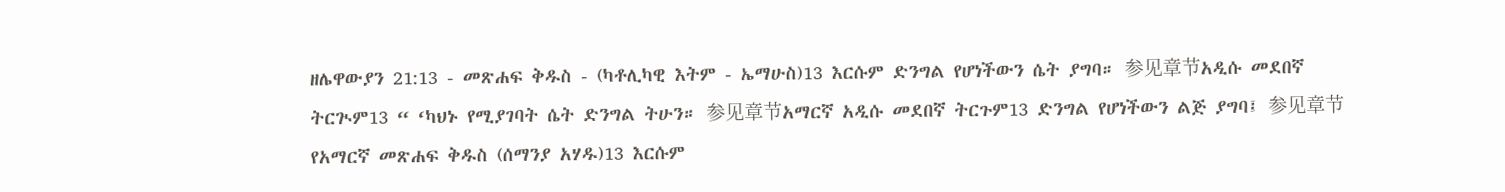ዘሌዋውያን 21:13 - መጽሐፍ ቅዱስ - (ካቶሊካዊ እትም - ኤማሁስ)13 እርሱም ድንግል የሆነችውን ሴት ያግባ። 参见章节አዲሱ መደበኛ ትርጒም13 “ ‘ካህኑ የሚያገባት ሴት ድንግል ትሁን። 参见章节አማርኛ አዲሱ መደበኛ ትርጉም13 ድንግል የሆነችውን ልጅ ያግባ፤ 参见章节የአማርኛ መጽሐፍ ቅዱስ (ሰማንያ አሃዱ)13 እርሱም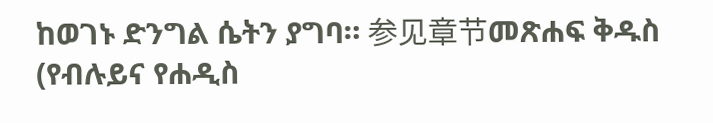ከወገኑ ድንግል ሴትን ያግባ። 参见章节መጽሐፍ ቅዱስ (የብሉይና የሐዲስ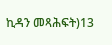ኪዳን መጻሕፍት)13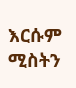እርሱም ሚስትን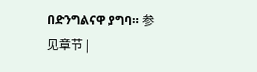በድንግልናዋ ያግባ። 参见章节 |